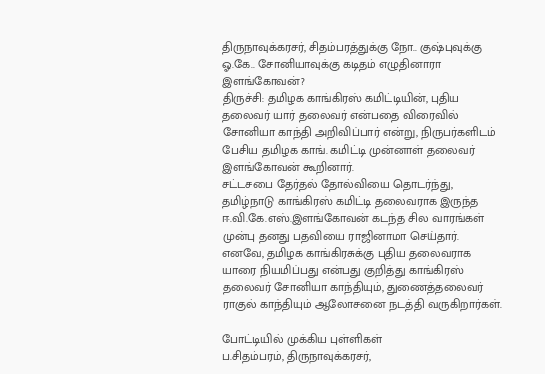திருநாவுக்கரசர், சிதம்பரத்துக்கு நோ.. குஷ்புவுக்கு ஓ.கே.. சோனியாவுக்கு கடிதம் எழுதினாரா இளங்கோவன்?
திருச்சி: தமிழக காங்கிரஸ் கமிட்டியின், புதிய தலைவர் யார் தலைவர் என்பதை விரைவில் சோனியா காந்தி அறிவிப்பார் என்று, நிருபர்களிடம் பேசிய தமிழக காங். கமிட்டி முன்னாள் தலைவர் இளங்கோவன் கூறினார்.
சட்டசபை தேர்தல் தோல்வியை தொடர்ந்து, தமிழ்நாடு காங்கிரஸ் கமிட்டி தலைவராக இருந்த ஈ.வி.கே.எஸ்.இளங்கோவன் கடந்த சில வாரங்கள் முன்பு தனது பதவியை ராஜினாமா செய்தார்.
எனவே, தமிழக காங்கிரசுக்கு புதிய தலைவராக யாரை நியமிப்பது என்பது குறித்து காங்கிரஸ் தலைவர் சோனியா காந்தியும், துணைத்தலைவர் ராகுல் காந்தியும் ஆலோசனை நடத்தி வருகிறார்கள்.

போட்டியில் முக்கிய புள்ளிகள்
ப.சிதம்பரம், திருநாவுக்கரசர்,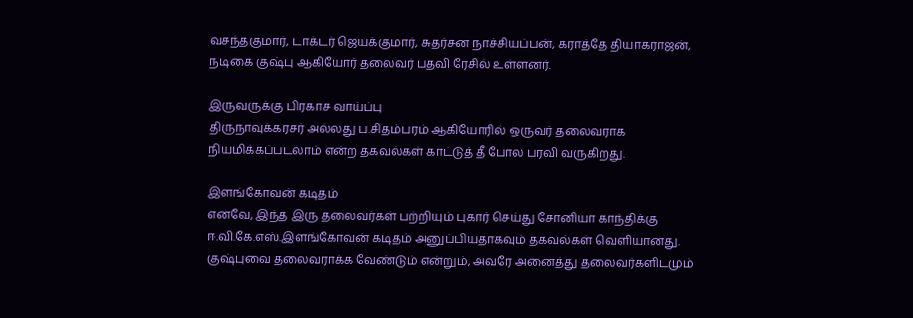வசந்தகுமார், டாக்டர் ஜெயக்குமார், சுதர்சன நாச்சியப்பன், கராத்தே தியாகராஜன், நடிகை குஷ்பு ஆகியோர் தலைவர் பதவி ரேசில் உள்ளனர்.

இருவருக்கு பிரகாச வாய்ப்பு
திருநாவுக்கரசர் அல்லது ப.சிதம்பரம் ஆகியோரில் ஒருவர் தலைவராக நியமிக்கப்படலாம் என்ற தகவல்கள் காட்டுத் தீ போல பரவி வருகிறது.

இளங்கோவன் கடிதம்
எனவே, இந்த இரு தலைவர்கள் பற்றியும் புகார் செய்து சோனியா காந்திக்கு ஈ.வி.கே.எஸ்.இளங்கோவன் கடிதம் அனுப்பியதாகவும் தகவல்கள் வெளியானது. குஷ்புவை தலைவராக்க வேண்டும் என்றும், அவரே அனைத்து தலைவர்களிடமும்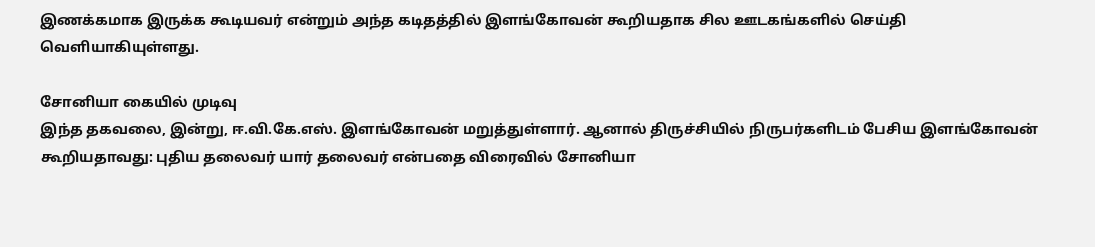இணக்கமாக இருக்க கூடியவர் என்றும் அந்த கடிதத்தில் இளங்கோவன் கூறியதாக சில ஊடகங்களில் செய்தி வெளியாகியுள்ளது.

சோனியா கையில் முடிவு
இந்த தகவலை, இன்று, ஈ.வி.கே.எஸ். இளங்கோவன் மறுத்துள்ளார். ஆனால் திருச்சியில் நிருபர்களிடம் பேசிய இளங்கோவன் கூறியதாவது: புதிய தலைவர் யார் தலைவர் என்பதை விரைவில் சோனியா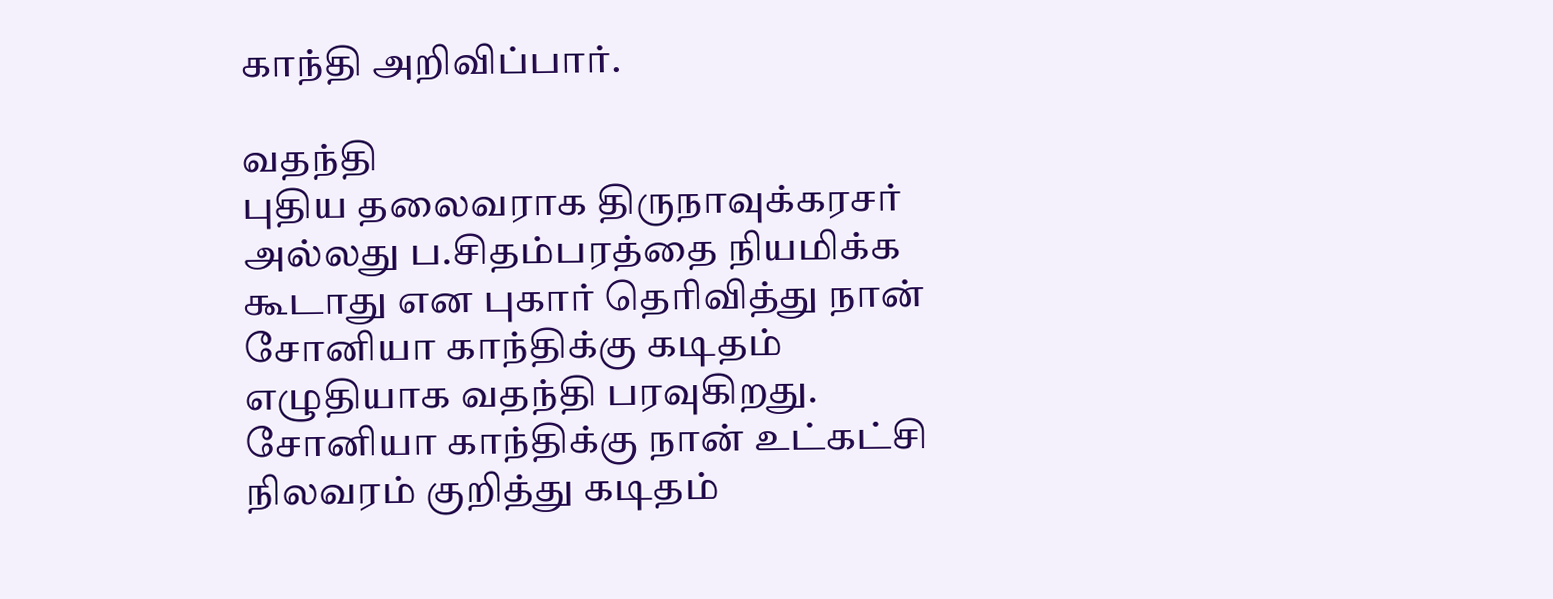காந்தி அறிவிப்பார்.

வதந்தி
புதிய தலைவராக திருநாவுக்கரசர் அல்லது ப.சிதம்பரத்தை நியமிக்க கூடாது என புகார் தெரிவித்து நான் சோனியா காந்திக்கு கடிதம் எழுதியாக வதந்தி பரவுகிறது. சோனியா காந்திக்கு நான் உட்கட்சி நிலவரம் குறித்து கடிதம்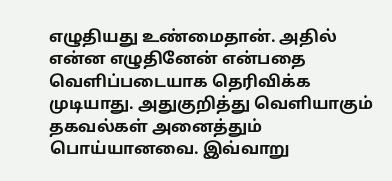எழுதியது உண்மைதான். அதில் என்ன எழுதினேன் என்பதை வெளிப்படையாக தெரிவிக்க முடியாது. அதுகுறித்து வெளியாகும் தகவல்கள் அனைத்தும் பொய்யானவை. இவ்வாறு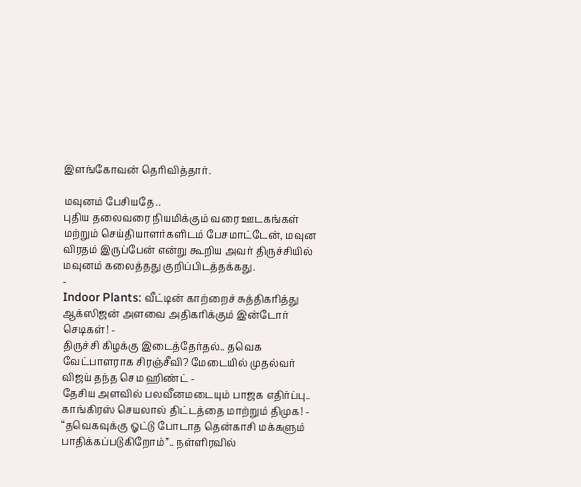இளங்கோவன் தெரிவித்தார்.

மவுனம் பேசியதே..
புதிய தலைவரை நியமிக்கும் வரை ஊடகங்கள் மற்றும் செய்தியாளர்களிடம் பேசமாட்டேன், மவுன விரதம் இருப்பேன் என்று கூறிய அவர் திருச்சியில் மவுனம் கலைத்தது குறிப்பிடத்தக்கது.
-
Indoor Plants: வீட்டின் காற்றைச் சுத்திகரித்து ஆக்ஸிஜன் அளவை அதிகரிக்கும் இன்டோர் செடிகள்! -
திருச்சி கிழக்கு இடைத்தேர்தல்.. தவெக வேட்பாளராக சிரஞ்சீவி? மேடையில் முதல்வர் விஜய் தந்த செம ஹிண்ட் -
தேசிய அளவில் பலவீனமடையும் பாஜக எதிர்ப்பு.. காங்கிரஸ் செயலால் திட்டத்தை மாற்றும் திமுக! -
“தவெகவுக்கு ஓட்டு போடாத தென்காசி மக்களும் பாதிக்கப்படுகிறோம்”.. நள்ளிரவில்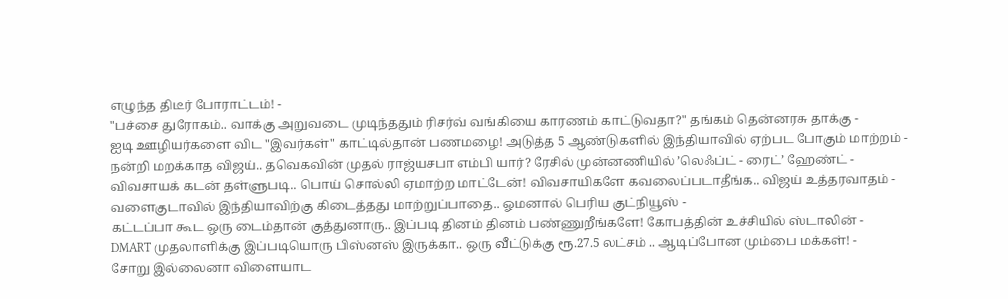எழுந்த திடீர் போராட்டம்! -
"பச்சை துரோகம்.. வாக்கு அறுவடை முடிந்ததும் ரிசர்வ் வங்கியை காரணம் காட்டுவதா?" தங்கம் தென்னரசு தாக்கு -
ஐடி ஊழியர்களை விட "இவர்கள்" காட்டில்தான் பணமழை! அடுத்த 5 ஆண்டுகளில் இந்தியாவில் ஏற்பட போகும் மாற்றம் -
நன்றி மறக்காத விஜய்.. தவெகவின் முதல் ராஜ்யசபா எம்பி யார்? ரேசில் முன்னணியில் ’லெஃப்ட் - ரைட்’ ஹேண்ட் -
விவசாயக் கடன் தள்ளுபடி.. பொய் சொல்லி ஏமாற்ற மாட்டேன்! விவசாயிகளே கவலைப்படாதீங்க.. விஜய் உத்தரவாதம் -
வளைகுடாவில் இந்தியாவிற்கு கிடைத்தது மாற்றுப்பாதை.. ஓமனால் பெரிய குட்நியூஸ் -
கட்டப்பா கூட ஒரு டைம்தான் குத்துனாரு.. இப்படி தினம் தினம் பண்ணுறீங்களே! கோபத்தின் உச்சியில் ஸ்டாலின் -
DMART முதலாளிக்கு இப்படியொரு பிஸ்னஸ் இருக்கா.. ஒரு வீட்டுக்கு ரூ.27.5 லட்சம் .. ஆடிப்போன மும்பை மக்கள்! -
சோறு இல்லைனா விளையாட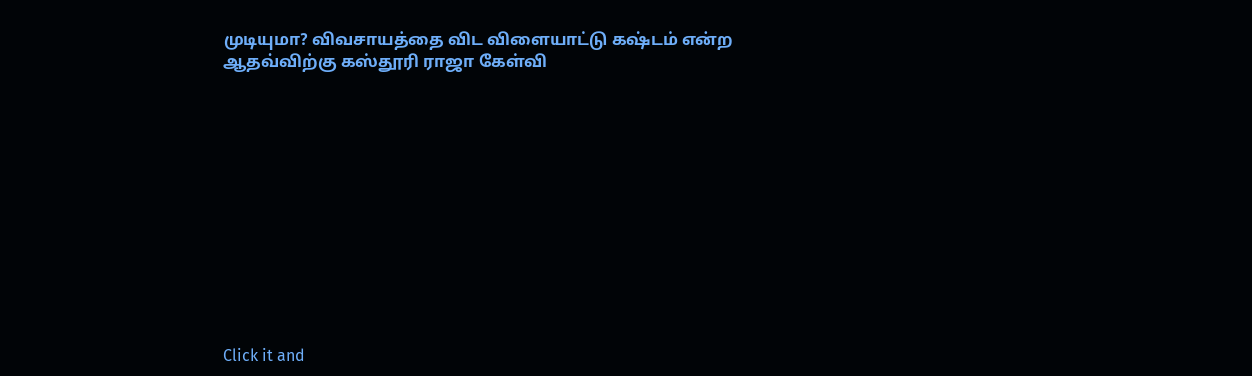முடியுமா? விவசாயத்தை விட விளையாட்டு கஷ்டம் என்ற ஆதவ்விற்கு கஸ்தூரி ராஜா கேள்வி












Click it and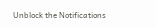Unblock the Notifications